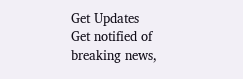Get Updates
Get notified of breaking news,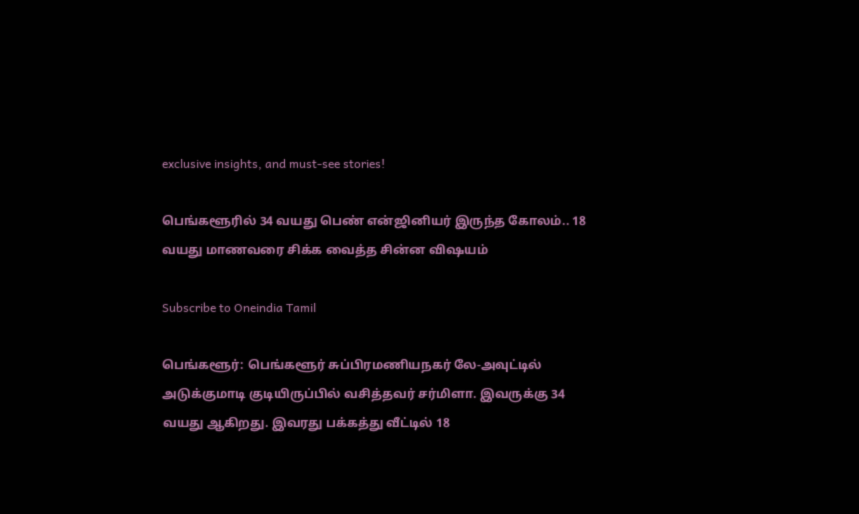exclusive insights, and must-see stories!

பெங்களூரில் 34 வயது பெண் என்ஜினியர் இருந்த கோலம்.. 18 வயது மாணவரை சிக்க வைத்த சின்ன விஷயம்

Subscribe to Oneindia Tamil

பெங்களூர்: பெங்களூர் சுப்பிரமணியநகர் லே-அவுட்டில் அடுக்குமாடி குடியிருப்பில் வசித்தவர் சர்மிளா. இவருக்கு 34 வயது ஆகிறது. இவரது பக்கத்து வீட்டில் 18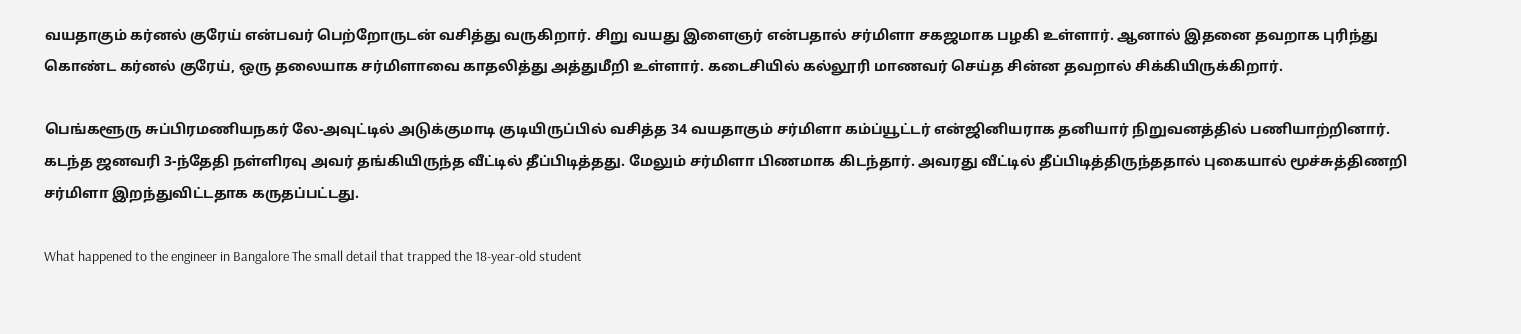வயதாகும் கர்னல் குரேய் என்பவர் பெற்றோருடன் வசித்து வருகிறார். சிறு வயது இளைஞர் என்பதால் சர்மிளா சகஜமாக பழகி உள்ளார். ஆனால் இதனை தவறாக புரிந்து கொண்ட கர்னல் குரேய், ஒரு தலையாக சர்மிளாவை காதலித்து அத்துமீறி உள்ளார். கடைசியில் கல்லூரி மாணவர் செய்த சின்ன தவறால் சிக்கியிருக்கிறார்.

பெங்களூரு சுப்பிரமணியநகர் லே-அவுட்டில் அடுக்குமாடி குடியிருப்பில் வசித்த 34 வயதாகும் சர்மிளா கம்ப்யூட்டர் என்ஜினியராக தனியார் நிறுவனத்தில் பணியாற்றினார். கடந்த ஜனவரி 3-ந்தேதி நள்ளிரவு அவர் தங்கியிருந்த வீட்டில் தீப்பிடித்தது. மேலும் சர்மிளா பிணமாக கிடந்தார். அவரது வீட்டில் தீப்பிடித்திருந்ததால் புகையால் மூச்சுத்திணறி சர்மிளா இறந்துவிட்டதாக கருதப்பட்டது.

What happened to the engineer in Bangalore The small detail that trapped the 18-year-old student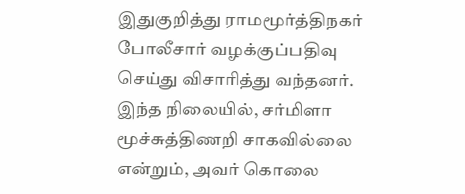இதுகுறித்து ராமமூர்த்திநகர் போலீசார் வழக்குப்பதிவு செய்து விசாரித்து வந்தனர். இந்த நிலையில், சர்மிளா மூச்சுத்திணறி சாகவில்லை என்றும், அவர் கொலை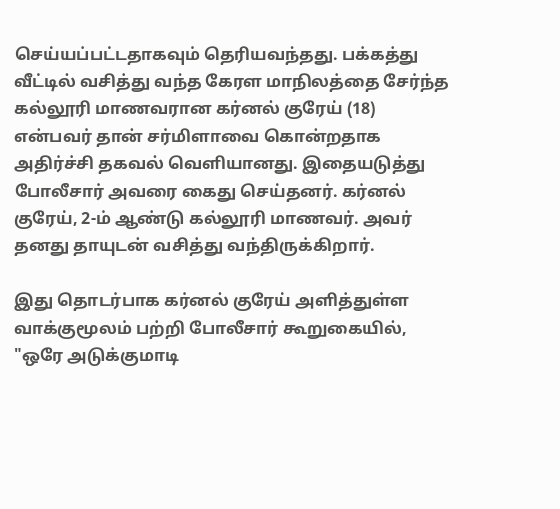செய்யப்பட்டதாகவும் தெரியவந்தது. பக்கத்து வீட்டில் வசித்து வந்த கேரள மாநிலத்தை சேர்ந்த கல்லூரி மாணவரான கர்னல் குரேய் (18) என்பவர் தான் சர்மிளாவை கொன்றதாக அதிர்ச்சி தகவல் வெளியானது. இதையடுத்து போலீசார் அவரை கைது செய்தனர். கர்னல் குரேய், 2-ம் ஆண்டு கல்லூரி மாணவர். அவர் தனது தாயுடன் வசித்து வந்திருக்கிறார்.

இது தொடர்பாக கர்னல் குரேய் அளித்துள்ள வாக்குமூலம் பற்றி போலீசார் கூறுகையில், "ஒரே அடுக்குமாடி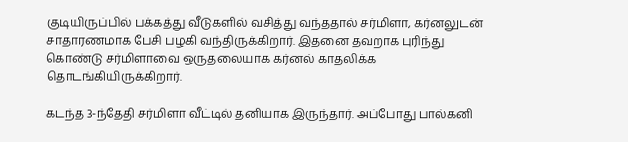குடியிருப்பில் பக்கத்து வீடுகளில் வசித்து வந்ததால் சர்மிளா, கர்னலுடன் சாதாரணமாக பேசி பழகி வந்திருக்கிறார். இதனை தவறாக புரிந்து கொண்டு சர்மிளாவை ஒருதலையாக கர்னல் காதலிக்க தொடங்கியிருக்கிறார்.

கடந்த 3-ந்தேதி சர்மிளா வீட்டில் தனியாக இருந்தார். அப்போது பால்கனி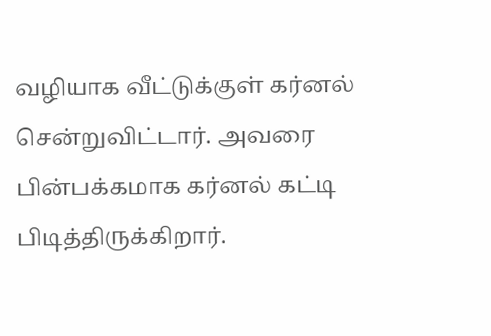வழியாக வீட்டுக்குள் கர்னல் சென்றுவிட்டார். அவரை பின்பக்கமாக கர்னல் கட்டி பிடித்திருக்கிறார்.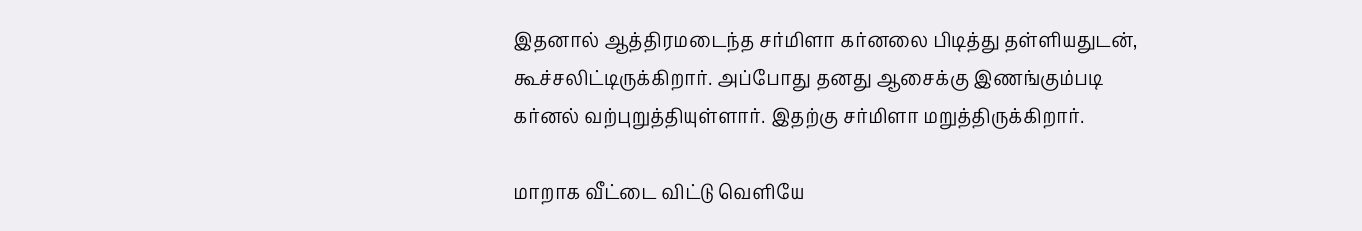இதனால் ஆத்திரமடைந்த சர்மிளா கர்னலை பிடித்து தள்ளியதுடன், கூச்சலிட்டிருக்கிறார். அப்போது தனது ஆசைக்கு இணங்கும்படி கர்னல் வற்புறுத்தியுள்ளார். இதற்கு சர்மிளா மறுத்திருக்கிறார்.

மாறாக வீட்டை விட்டு வெளியே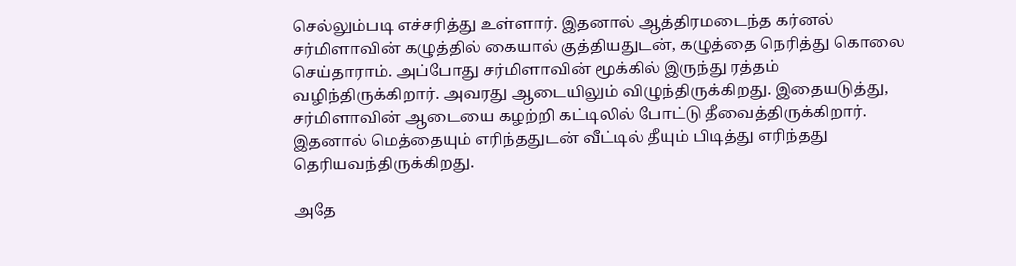செல்லும்படி எச்சரித்து உள்ளார். இதனால் ஆத்திரமடைந்த கர்னல் சர்மிளாவின் கழுத்தில் கையால் குத்தியதுடன், கழுத்தை நெரித்து கொலை செய்தாராம். அப்போது சர்மிளாவின் மூக்கில் இருந்து ரத்தம் வழிந்திருக்கிறார். அவரது ஆடையிலும் விழுந்திருக்கிறது. இதையடுத்து, சர்மிளாவின் ஆடையை கழற்றி கட்டிலில் போட்டு தீவைத்திருக்கிறார். இதனால் மெத்தையும் எரிந்ததுடன் வீட்டில் தீயும் பிடித்து எரிந்தது தெரியவந்திருக்கிறது.

அதே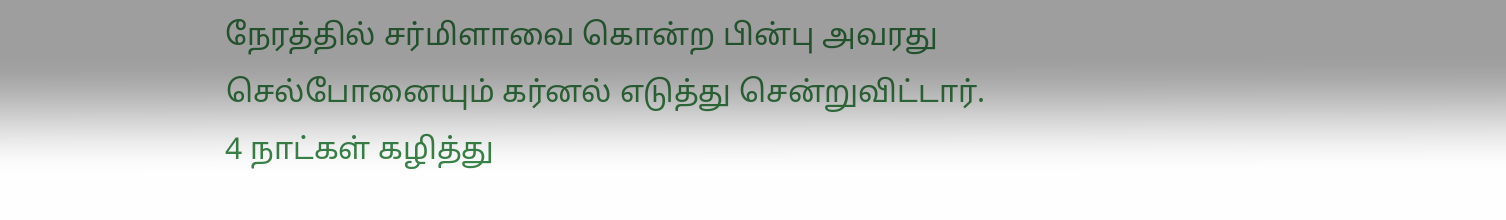நேரத்தில் சர்மிளாவை கொன்ற பின்பு அவரது செல்போனையும் கர்னல் எடுத்து சென்றுவிட்டார். 4 நாட்கள் கழித்து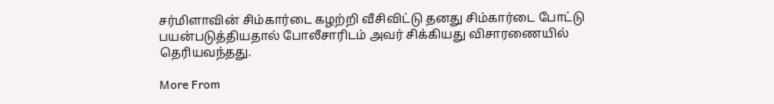சர்மிளாவின் சிம்கார்டை கழற்றி வீசிவிட்டு தனது சிம்கார்டை போட்டு பயன்படுத்தியதால் போலீசாரிடம் அவர் சிக்கியது விசாரணையில் தெரியவந்தது.

More From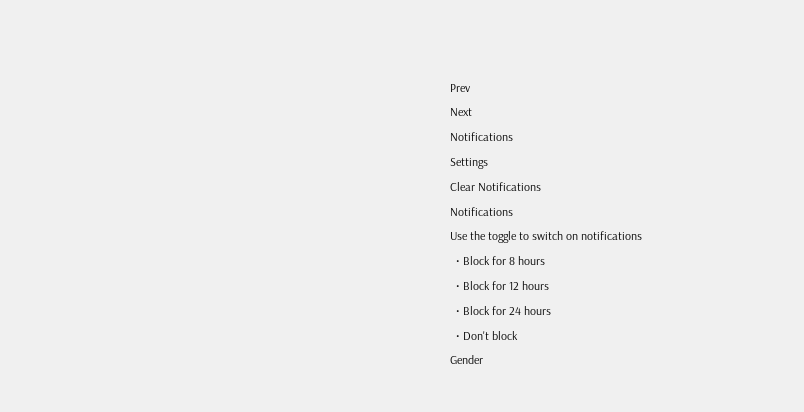Prev
Next
Notifications
Settings
Clear Notifications
Notifications
Use the toggle to switch on notifications
  • Block for 8 hours
  • Block for 12 hours
  • Block for 24 hours
  • Don't block
Gender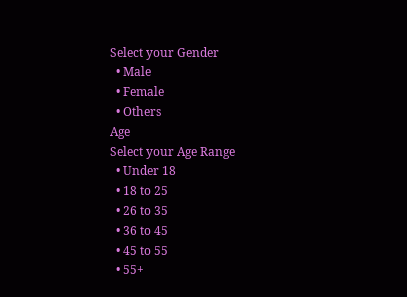Select your Gender
  • Male
  • Female
  • Others
Age
Select your Age Range
  • Under 18
  • 18 to 25
  • 26 to 35
  • 36 to 45
  • 45 to 55
  • 55+